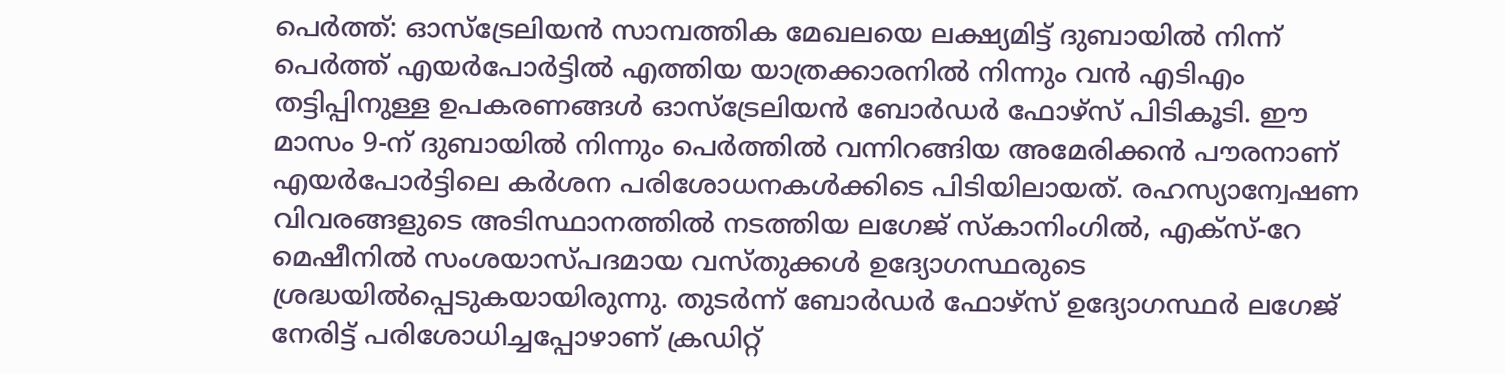പെർത്ത്: ഓസ്ട്രേലിയൻ സാമ്പത്തിക മേഖലയെ ലക്ഷ്യമിട്ട് ദുബായിൽ നിന്ന് പെർത്ത് എയർപോർട്ടിൽ എത്തിയ യാത്രക്കാരനിൽ നിന്നും വൻ എടിഎം തട്ടിപ്പിനുള്ള ഉപകരണങ്ങൾ ഓസ്ട്രേലിയൻ ബോർഡർ ഫോഴ്സ് പിടികൂടി. ഈ മാസം 9-ന് ദുബായിൽ നിന്നും പെർത്തിൽ വന്നിറങ്ങിയ അമേരിക്കൻ പൗരനാണ് എയർപോർട്ടിലെ കർശന പരിശോധനകൾക്കിടെ പിടിയിലായത്. രഹസ്യാന്വേഷണ വിവരങ്ങളുടെ അടിസ്ഥാനത്തിൽ നടത്തിയ ലഗേജ് സ്കാനിംഗിൽ, എക്സ്-റേ മെഷീനിൽ സംശയാസ്പദമായ വസ്തുക്കൾ ഉദ്യോഗസ്ഥരുടെ ശ്രദ്ധയിൽപ്പെടുകയായിരുന്നു. തുടർന്ന് ബോർഡർ ഫോഴ്സ് ഉദ്യോഗസ്ഥർ ലഗേജ് നേരിട്ട് പരിശോധിച്ചപ്പോഴാണ് ക്രഡിറ്റ്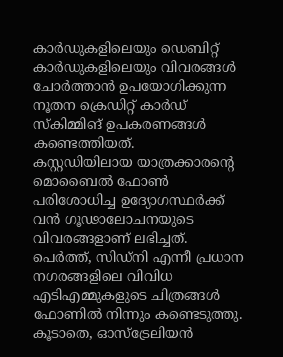കാർഡുകളിലെയും ഡെബിറ്റ് കാർഡുകളിലെയും വിവരങ്ങൾ ചോർത്താൻ ഉപയോഗിക്കുന്ന നൂതന ക്രെഡിറ്റ് കാർഡ് സ്കിമ്മിങ് ഉപകരണങ്ങൾ കണ്ടെത്തിയത്.
കസ്റ്റഡിയിലായ യാത്രക്കാരന്റെ മൊബൈൽ ഫോൺ പരിശോധിച്ച ഉദ്യോഗസ്ഥർക്ക് വൻ ഗൂഢാലോചനയുടെ വിവരങ്ങളാണ് ലഭിച്ചത്. പെർത്ത്, സിഡ്നി എന്നീ പ്രധാന നഗരങ്ങളിലെ വിവിധ എടിഎമ്മുകളുടെ ചിത്രങ്ങൾ ഫോണിൽ നിന്നും കണ്ടെടുത്തു. കൂടാതെ, ഓസ്ട്രേലിയൻ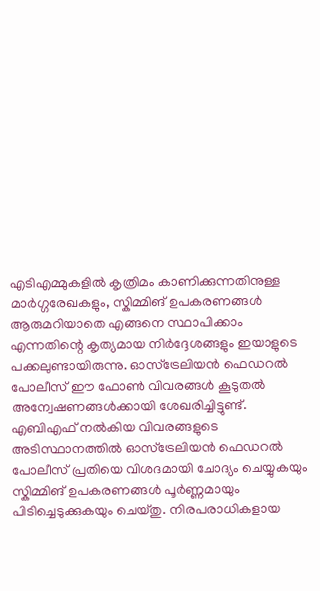എടിഎമ്മുകളിൽ കൃത്രിമം കാണിക്കുന്നതിനുള്ള മാർഗ്ഗരേഖകളും, സ്കിമ്മിങ് ഉപകരണങ്ങൾ ആരുമറിയാതെ എങ്ങനെ സ്ഥാപിക്കാം എന്നതിന്റെ കൃത്യമായ നിർദ്ദേശങ്ങളും ഇയാളുടെ പക്കലുണ്ടായിരുന്നു. ഓസ്ട്രേലിയൻ ഫെഡറൽ പോലീസ് ഈ ഫോൺ വിവരങ്ങൾ കൂടുതൽ അന്വേഷണങ്ങൾക്കായി ശേഖരിച്ചിട്ടുണ്ട്.
എബിഎഫ് നൽകിയ വിവരങ്ങളുടെ അടിസ്ഥാനത്തിൽ ഓസ്ട്രേലിയൻ ഫെഡറൽ പോലീസ് പ്രതിയെ വിശദമായി ചോദ്യം ചെയ്യുകയും സ്കിമ്മിങ് ഉപകരണങ്ങൾ പൂർണ്ണമായും പിടിച്ചെടുക്കുകയും ചെയ്തു. നിരപരാധികളായ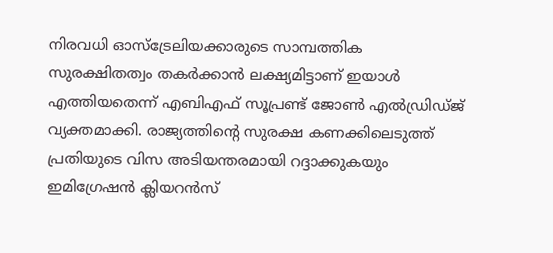നിരവധി ഓസ്ട്രേലിയക്കാരുടെ സാമ്പത്തിക സുരക്ഷിതത്വം തകർക്കാൻ ലക്ഷ്യമിട്ടാണ് ഇയാൾ എത്തിയതെന്ന് എബിഎഫ് സൂപ്രണ്ട് ജോൺ എൽഡ്രിഡ്ജ് വ്യക്തമാക്കി. രാജ്യത്തിന്റെ സുരക്ഷ കണക്കിലെടുത്ത് പ്രതിയുടെ വിസ അടിയന്തരമായി റദ്ദാക്കുകയും ഇമിഗ്രേഷൻ ക്ലിയറൻസ്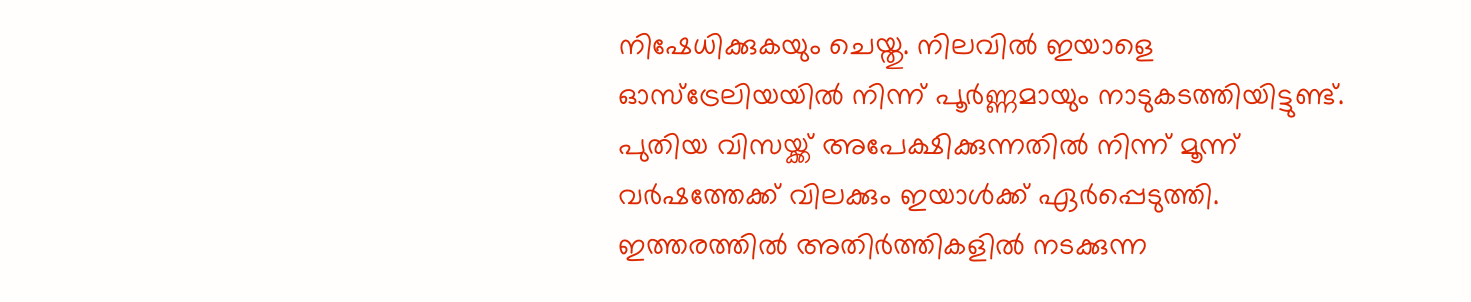നിഷേധിക്കുകയും ചെയ്തു. നിലവിൽ ഇയാളെ ഓസ്ട്രേലിയയിൽ നിന്ന് പൂർണ്ണമായും നാടുകടത്തിയിട്ടുണ്ട്. പുതിയ വിസയ്ക്ക് അപേക്ഷിക്കുന്നതിൽ നിന്ന് മൂന്ന് വർഷത്തേക്ക് വിലക്കും ഇയാൾക്ക് ഏർപ്പെടുത്തി. ഇത്തരത്തിൽ അതിർത്തികളിൽ നടക്കുന്ന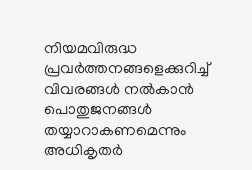നിയമവിരുദ്ധ പ്രവർത്തനങ്ങളെക്കുറിച്ച് വിവരങ്ങൾ നൽകാൻ പൊതുജനങ്ങൾ തയ്യാറാകണമെന്നും അധികൃതർ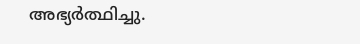അഭ്യർത്ഥിച്ചു.